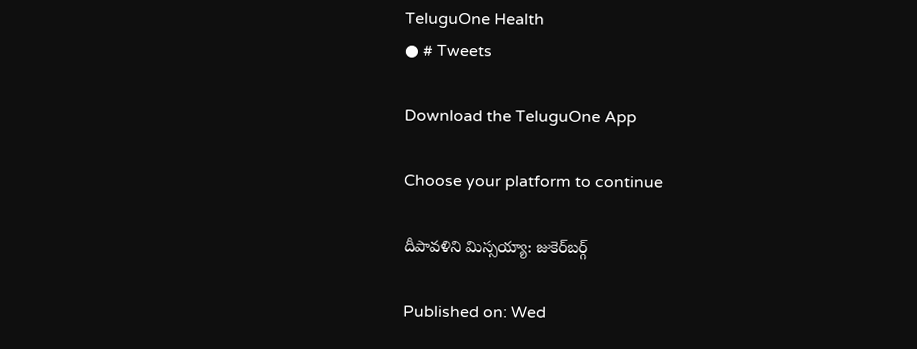TeluguOne Health
● # Tweets

Download the TeluguOne App

Choose your platform to continue

దీపావళిని మిస్సయ్యా: జుకెర్‌బర్గ్

Published on: Wed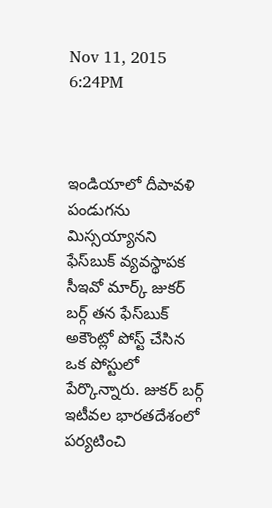Nov 11, 2015 6:24PM



ఇండియాలో దీపావళి పండుగను మిస్సయ్యానని ఫేస్‌బుక్ వ్యవస్థాపక సీఇవో మార్క్ జుకర్ బర్గ్ తన ఫేస్‌బుక్ అకౌంట్లో పోస్ట్ చేసిన ఒక పోస్టులో పేర్కొన్నారు. జుకర్ బర్గ్ ఇటీవల భారతదేశంలో పర్యటించి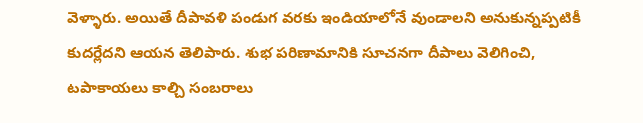వెళ్ళారు. అయితే దీపావళి పండుగ వరకు ఇండియాలోనే వుండాలని అనుకున్నప్పటికీ కుదర్లేదని ఆయన తెలిపారు. శుభ పరిణామానికి సూచనగా దీపాలు వెలిగించి, టపాకాయలు కాల్చి సంబరాలు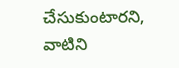చేసుకుంటారని, వాటిని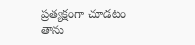ప్రత్యక్షంగా చూడటం తాను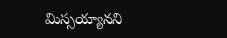మిస్సయ్యానని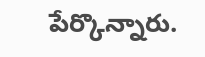పేర్కొన్నారు.